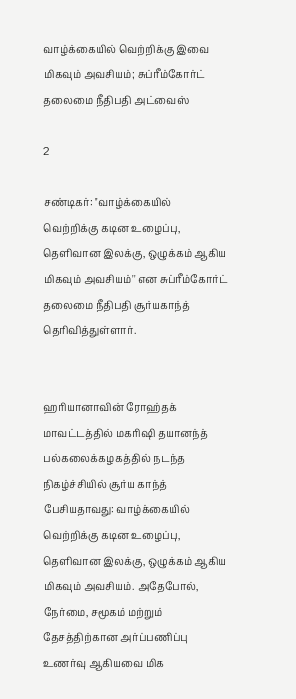வாழ்க்கையில் வெற்றிக்கு இவை மிகவும் அவசியம்; சுப்ரீம்கோர்ட் தலைமை நீதிபதி அட்வைஸ்

2

சண்டிகர்: ''வாழ்க்கையில் வெற்றிக்கு கடின உழைப்பு, தெளிவான இலக்கு, ஒழுக்கம் ஆகிய மிகவும் அவசியம்'' என சுப்ரீம்கோர்ட் தலைமை நீதிபதி சூர்யகாந்த் தெரிவித்துள்ளார்.


ஹரியானாவின் ரோஹ்தக் மாவட்டத்தில் மகரிஷி தயானந்த் பல்கலைக்கழகத்தில் நடந்த நிகழ்ச்சியில் சூர்ய காந்த் பேசியதாவது: வாழ்க்கையில் வெற்றிக்கு கடின உழைப்பு, தெளிவான இலக்கு, ஒழுக்கம் ஆகிய மிகவும் அவசியம். அதேபோல், நேர்மை, சமூகம் மற்றும் தேசத்திற்கான அர்ப்பணிப்பு உணர்வு ஆகியவை மிக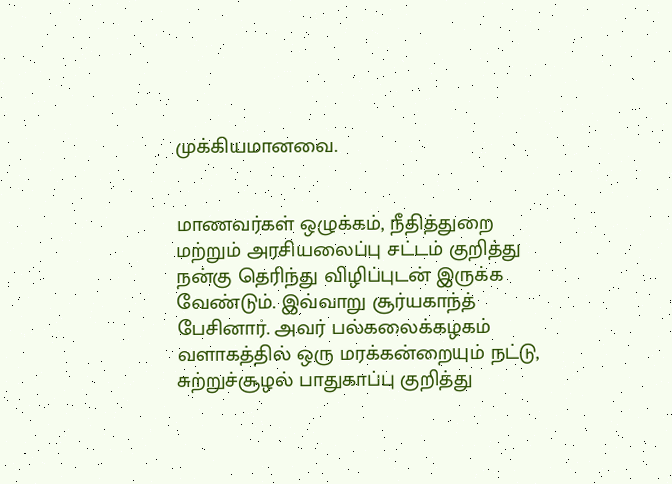முக்கியமானவை.


மாணவர்கள் ஒழுக்கம், நீதித்துறை மற்றும் அரசியலைப்பு சட்டம் குறித்து நன்கு தெரிந்து விழிப்புடன் இருக்க வேண்டும். இவ்வாறு சூர்யகாந்த் பேசினார். அவர் பல்கலைக்கழகம் வளாகத்தில் ஒரு மரக்கன்றையும் நட்டு, சுற்றுச்சூழல் பாதுகாப்பு குறித்து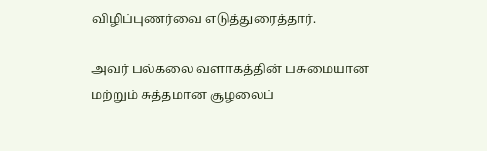விழிப்புணர்வை எடுத்துரைத்தார்.

அவர் பல்கலை வளாகத்தின் பசுமையான மற்றும் சுத்தமான சூழலைப்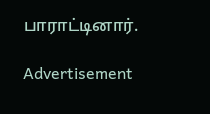பாராட்டினார்.

Advertisement